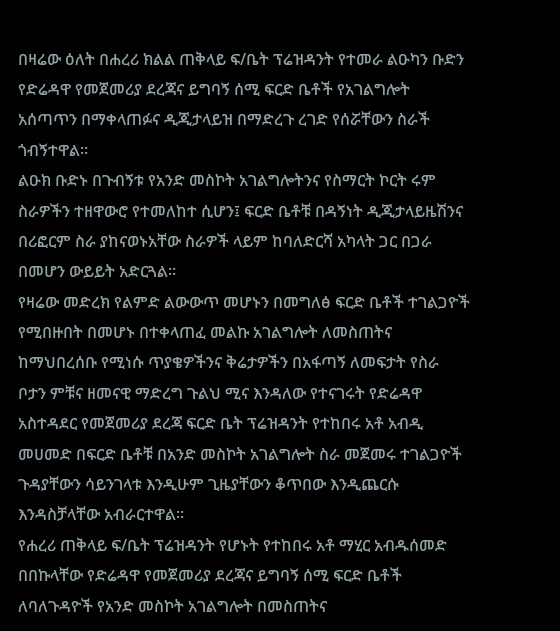በዛሬው ዕለት በሐረሪ ክልል ጠቅላይ ፍ/ቤት ፕሬዝዳንት የተመራ ልዑካን ቡድን የድሬዳዋ የመጀመሪያ ደረጃና ይግባኝ ሰሚ ፍርድ ቤቶች የአገልግሎት አሰጣጥን በማቀላጠፉና ዲጂታላይዝ በማድረጉ ረገድ የሰሯቸውን ስራች ጎብኝተዋል፡፡
ልዑክ ቡድኑ በጉብኝቱ የአንድ መስኮት አገልግሎትንና የስማርት ኮርት ሩም ስራዎችን ተዘዋውሮ የተመለከተ ሲሆን፤ ፍርድ ቤቶቹ በዳኝነት ዲጂታላይዜሽንና በሪፎርም ስራ ያከናወኑአቸው ስራዎች ላይም ከባለድርሻ አካላት ጋር በጋራ በመሆን ውይይት አድርጓል፡፡
የዛሬው መድረክ የልምድ ልውውጥ መሆኑን በመግለፅ ፍርድ ቤቶች ተገልጋዮች የሚበዙበት በመሆኑ በተቀላጠፈ መልኩ አገልግሎት ለመስጠትና ከማህበረሰቡ የሚነሱ ጥያቄዎችንና ቅሬታዎችን በአፋጣኝ ለመፍታት የስራ ቦታን ምቹና ዘመናዊ ማድረግ ጉልህ ሚና እንዳለው የተናገሩት የድሬዳዋ አስተዳደር የመጀመሪያ ደረጃ ፍርድ ቤት ፕሬዝዳንት የተከበሩ አቶ አብዲ መሀመድ በፍርድ ቤቶቹ በአንድ መስኮት አገልግሎት ስራ መጀመሩ ተገልጋዮች ጉዳያቸውን ሳይንገላቱ እንዲሁም ጊዜያቸውን ቆጥበው እንዲጨርሱ እንዳስቻላቸው አብራርተዋል፡፡
የሐረሪ ጠቅላይ ፍ/ቤት ፕሬዝዳንት የሆኑት የተከበሩ አቶ ማሂር አብዱሰመድ በበኩላቸው የድሬዳዋ የመጀመሪያ ደረጃና ይግባኝ ሰሚ ፍርድ ቤቶች ለባለጉዳዮች የአንድ መስኮት አገልግሎት በመስጠትና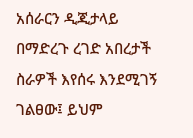አሰራርን ዲጂታላይ በማድረጉ ረገድ አበረታች ስራዎች እየሰሩ እንደሚገኝ ገልፀው፤ ይህም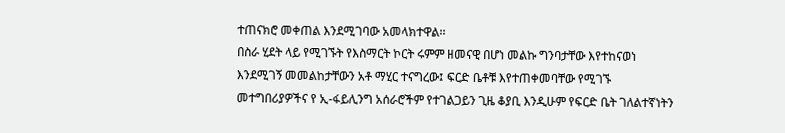ተጠናክሮ መቀጠል እንደሚገባው አመላክተዋል፡፡
በስራ ሂደት ላይ የሚገኙት የእስማርት ኮርት ሩምም ዘመናዊ በሆነ መልኩ ግንባታቸው እየተከናወነ እንደሚገኝ መመልከታቸውን አቶ ማሂር ተናግረው፤ ፍርድ ቤቶቹ እየተጠቀመባቸው የሚገኙ መተግበሪያዎችና የ ኢ-ፋይሊንግ አሰራሮችም የተገልጋይን ጊዜ ቆያቢ እንዲሁም የፍርድ ቤት ገለልተኛነትን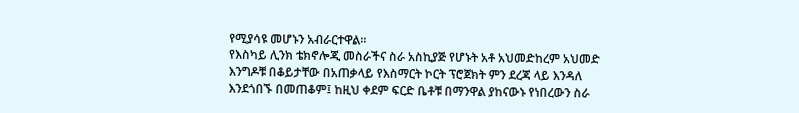የሚያሳዩ መሆኑን አብራርተዋል፡፡
የእስካይ ሊንክ ቴክኖሎጂ መስራችና ስራ አስኪያጅ የሆኑት አቶ አህመድከረም አህመድ እንግዶቹ በቆይታቸው በአጠቃላይ የእስማርት ኮርት ፕሮጀክት ምን ደረጃ ላይ እንዳለ እንደጎበኙ በመጠቆም፤ ከዚህ ቀደም ፍርድ ቤቶቹ በማንዋል ያከናውኑ የነበረውን ስራ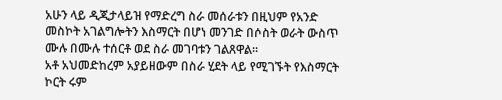አሁን ላይ ዲጂታላይዝ የማድረግ ስራ መሰራቱን በዚህም የአንድ መስኮት አገልግሎትን እስማርት በሆነ መንገድ በሶስት ወራት ውስጥ ሙሉ በሙሉ ተሰርቶ ወደ ስራ መገባቱን ገልጸዋል፡፡
አቶ አህመድከረም አያይዘውም በስራ ሂደት ላይ የሚገኙት የእስማርት ኮርት ሩም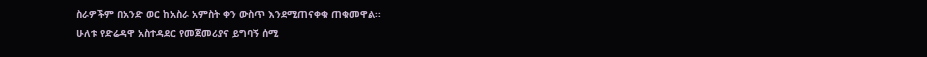ስራዎችም በአንድ ወር ከአስራ አምስት ቀን ውስጥ እንደሚጠናቀቁ ጠቁመዋል፡፡
ሁለቱ የድሬዳዋ አስተዳደር የመጀመሪያና ይግባኝ ሰሚ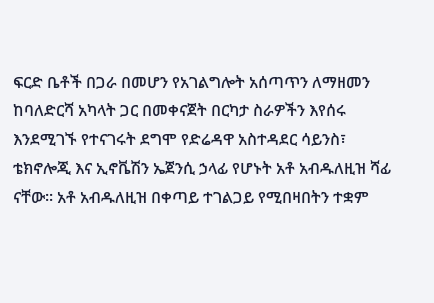ፍርድ ቤቶች በጋራ በመሆን የአገልግሎት አሰጣጥን ለማዘመን ከባለድርሻ አካላት ጋር በመቀናጀት በርካታ ስራዎችን እየሰሩ እንደሚገኙ የተናገሩት ደግሞ የድሬዳዋ አስተዳደር ሳይንስ፣ ቴክኖሎጂ እና ኢኖቬሽን ኤጀንሲ ኃላፊ የሆኑት አቶ አብዱለዚዝ ሻፊ ናቸው፡፡ አቶ አብዱለዚዝ በቀጣይ ተገልጋይ የሚበዛበትን ተቋም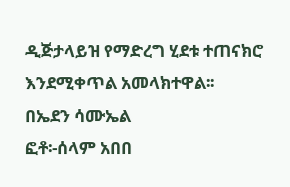ዲጅታላይዝ የማድረግ ሂደቱ ተጠናክሮ እንደሚቀጥል አመላክተዋል፡፡
በኤደን ሳሙኤል
ፎቶ፡-ሰላም አበበ